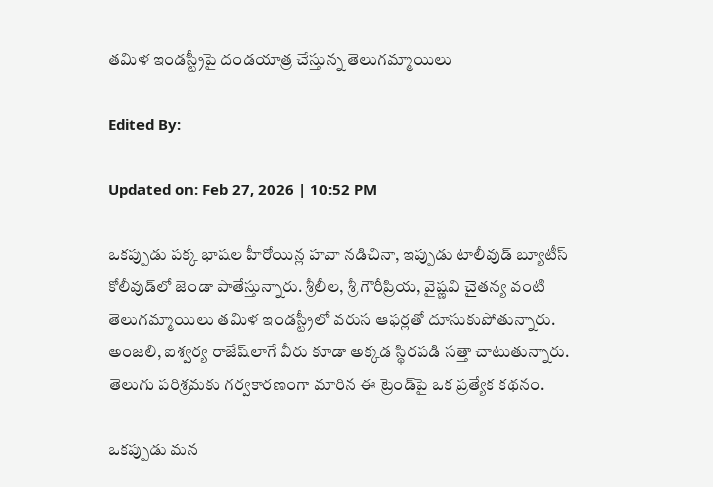తమిళ ఇండస్ట్రీపై దండయాత్ర చేస్తున్న తెలుగమ్మాయిలు

Edited By:

Updated on: Feb 27, 2026 | 10:52 PM

ఒకప్పుడు పక్క భాషల హీరోయిన్ల హవా నడిచినా, ఇప్పుడు టాలీవుడ్ బ్యూటీస్ కోలీవుడ్‌లో జెండా పాతేస్తున్నారు. శ్రీలీల, శ్రీ గౌరీప్రియ, వైష్ణవి చైతన్య వంటి తెలుగమ్మాయిలు తమిళ ఇండస్ట్రీలో వరుస ఆఫర్లతో దూసుకుపోతున్నారు. అంజలి, ఐశ్వర్య రాజేష్‌లాగే వీరు కూడా అక్కడ స్థిరపడి సత్తా చాటుతున్నారు. తెలుగు పరిశ్రమకు గర్వకారణంగా మారిన ఈ ట్రెండ్‌పై ఒక ప్రత్యేక కథనం.

ఒకప్పుడు మన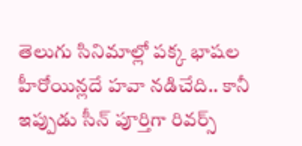తెలుగు సినిమాల్లో పక్క భాషల హీరోయిన్లదే హవా నడిచేది.. కానీ ఇప్పుడు సీన్ పూర్తిగా రివర్స్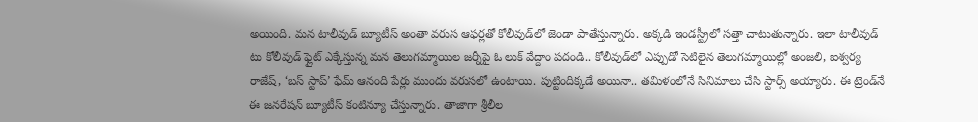అయింది. మన టాలీవుడ్ బ్యూటీస్ అంతా వరుస ఆఫర్లతో కోలీవుడ్‌లో జెండా పాతేస్తున్నారు. అక్కడి ఇండస్ట్రీలో సత్తా చాటుతున్నారు. ఇలా టాలీవుడ్ టు కోలీవుడ్ ఫ్లైట్ ఎక్కేస్తున్న మన తెలుగమ్మాయిల జర్నీపై ఓ లుక్ వేద్దాం పదండి.. కోలీవుడ్‌లో ఎప్పుడో సెటిలైన తెలుగమ్మాయిల్లో అంజలి, ఐశ్వర్య రాజేష్, ‘బస్ స్టాప్’ ఫేమ్ ఆనంది పేర్లు ముందు వరుసలో ఉంటాయి. పుట్టిందిక్కడే అయినా.. తమిళంలోనే సినిమాలు చేసి స్టార్స్ అయ్యారు. ఈ ట్రెండ్‌నే ఈ జనరేషన్ బ్యూటీస్ కంటిన్యూ చేస్తున్నారు. తాజాగా శ్రీలీల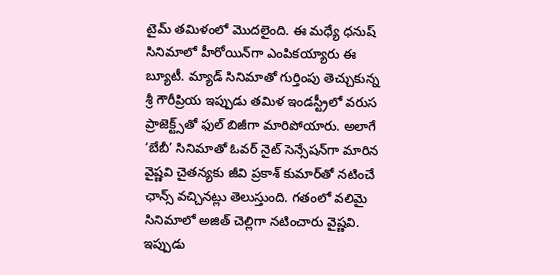టైమ్ తమిళంలో మొదలైంది. ఈ మధ్యే ధనుష్ సినిమాలో హీరోయిన్‌గా ఎంపికయ్యారు ఈ బ్యూటీ. మ్యాడ్ సినిమాతో గుర్తింపు తెచ్చుకున్న శ్రీ గౌరీప్రియ ఇప్పుడు తమిళ ఇండస్ట్రీలో వరుస ప్రాజెక్ట్స్‌తో ఫుల్ బిజీగా మారిపోయారు. అలాగే ‘బేబీ’ సినిమాతో ఓవర్ నైట్ సెన్సేషన్‌గా మారిన వైష్ణవి చైతన్యకు జీవి ప్రకాశ్ కుమార్‌తో నటించే ఛాన్స్ వచ్చినట్లు తెలుస్తుంది. గతంలో వలిమై సినిమాలో అజిత్ చెల్లిగా నటించారు వైష్ణవి. ఇప్పుడు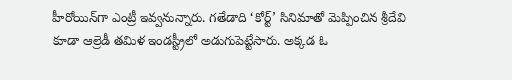హీరోయిన్‌గా ఎంట్రీ ఇవ్వనున్నారు. గతేడాది ‘కోర్ట్’ సినిమాతో మెప్పించిన శ్రీదేవి కూడా ఆల్రెడీ తమిళ ఇండస్ట్రీలో అడుగుపెట్టేసారు. అక్కడ ఓ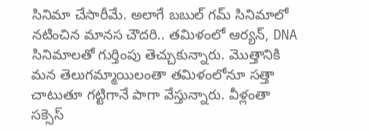సినిమా చేసారీమే. అలాగే బబుల్ గమ్ సినిమాలో నటించిన మానస చౌదరి.. తమిళంలో ఆర్యన్, DNA సినిమాలతో గుర్తింపు తెచ్చుకున్నారు. మొత్తానికి మన తెలుగమ్మాయిలంతా తమిళంలోనూ సత్తా చాటుతూ గట్టిగానే పాగా వేస్తున్నారు. వీళ్లంతా సక్సెస్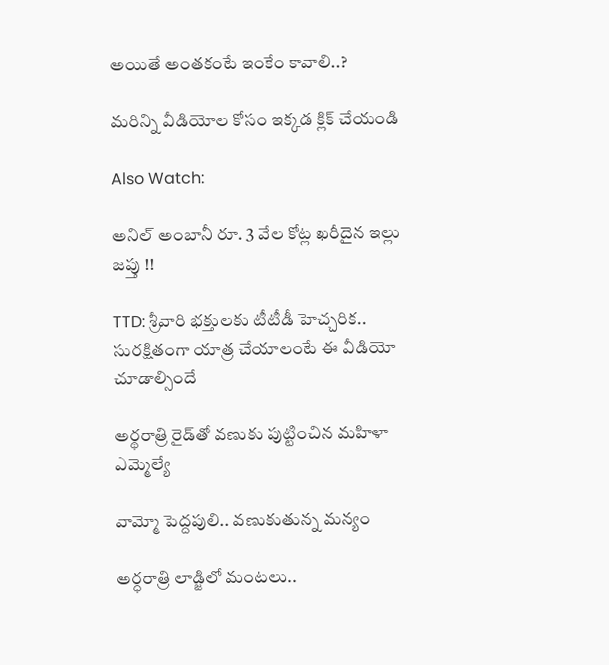అయితే అంతకంటే ఇంకేం కావాలి..?

మరిన్ని వీడియోల కోసం ఇక్కడ క్లిక్ చేయండి

Also Watch:

అనిల్‌ అంబానీ రూ. 3 వేల కోట్ల ఖరీదైన ఇల్లు జప్తు !!

TTD: శ్రీవారి భక్తులకు టీటీడీ హెచ్చరిక.. సురక్షితంగా యాత్ర చేయాలంటే ఈ వీడియో చూడాల్సిందే

అర్థరాత్రి ‌రైడ్‌తో వణుకు పుట్టించిన మహిళా ఎమ్మెల్యే

వామ్మో పెద్దపులి.. వణుకుతున్న మన్యం

అర్ధరాత్రి లాడ్జిలో మంటలు..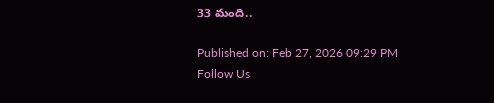33 మంది..

Published on: Feb 27, 2026 09:29 PM
Follow Us